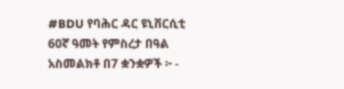#BDU የባሕር ዳር ዩኒቨርሲቲ 60ኛ ዓመት የምስረታ በዓል አስመልክቶ በ7 ቋንቋዎች ፦ -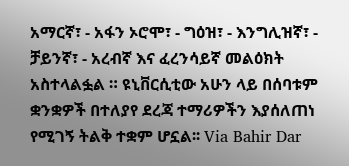አማርኛ፣ - አፋን ኦሮሞ፣ - ግዕዝ፣ - እንግሊዝኛ፣ - ቻይንኛ፣ - አረብኛ እና ፈረንሳይኛ መልዕክት አስተላልፏል ። ዩኒቨርሲቲው አሁን ላይ በሰባቱም ቋንቋዎች በተለያየ ደረጃ ተማሪዎችን እያሰለጠነ የሚገኝ ትልቅ ተቋም ሆኗል፡፡ Via Bahir Dar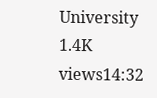University 1.4K views14:32